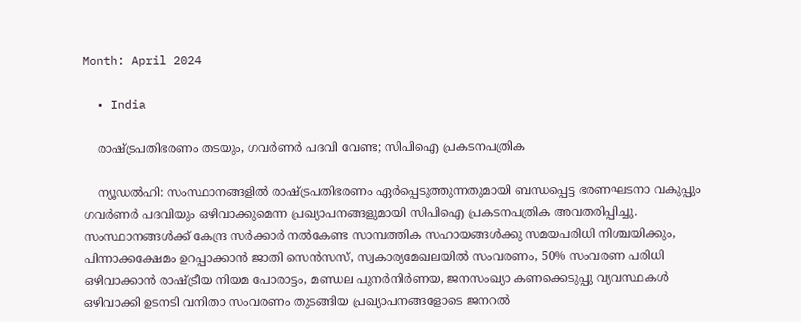Month: April 2024

  • India

    രാഷ്ട്രപതിഭരണം തടയും, ഗവര്‍ണര്‍ പദവി വേണ്ട; സിപിഐ പ്രകടനപത്രിക

    ന്യൂഡല്‍ഹി: സംസ്ഥാനങ്ങളില്‍ രാഷ്ട്രപതിഭരണം ഏര്‍പ്പെടുത്തുന്നതുമായി ബന്ധപ്പെട്ട ഭരണഘടനാ വകുപ്പും ഗവര്‍ണര്‍ പദവിയും ഒഴിവാക്കുമെന്ന പ്രഖ്യാപനങ്ങളുമായി സിപിഐ പ്രകടനപത്രിക അവതരിപ്പിച്ചു. സംസ്ഥാനങ്ങള്‍ക്ക് കേന്ദ്ര സര്‍ക്കാര്‍ നല്‍കേണ്ട സാമ്പത്തിക സഹായങ്ങള്‍ക്കു സമയപരിധി നിശ്ചയിക്കും, പിന്നാക്കക്ഷേമം ഉറപ്പാക്കാന്‍ ജാതി സെന്‍സസ്, സ്വകാര്യമേഖലയില്‍ സംവരണം, 50% സംവരണ പരിധി ഒഴിവാക്കാന്‍ രാഷ്ട്രീയ നിയമ പോരാട്ടം, മണ്ഡല പുനര്‍നിര്‍ണയ, ജനസംഖ്യാ കണക്കെടുപ്പു വ്യവസ്ഥകള്‍ ഒഴിവാക്കി ഉടനടി വനിതാ സംവരണം തുടങ്ങിയ പ്രഖ്യാപനങ്ങളോടെ ജനറല്‍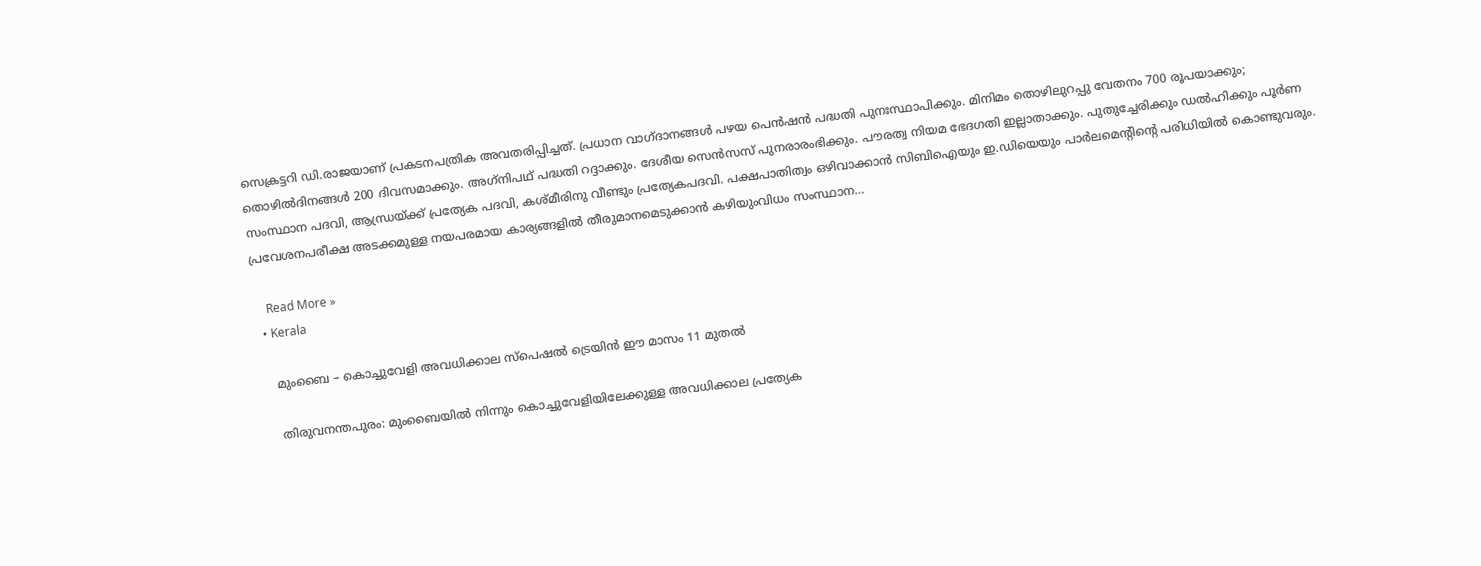സെക്രട്ടറി ഡി.രാജയാണ് പ്രകടനപത്രിക അവതരിപ്പിച്ചത്. പ്രധാന വാഗ്ദാനങ്ങള്‍ പഴയ പെന്‍ഷന്‍ പദ്ധതി പുനഃസ്ഥാപിക്കും. മിനിമം തൊഴിലുറപ്പു വേതനം 700 രൂപയാക്കും; തൊഴില്‍ദിനങ്ങള്‍ 200 ദിവസമാക്കും. അഗ്‌നിപഥ് പദ്ധതി റദ്ദാക്കും. ദേശീയ സെന്‍സസ് പുനരാരംഭിക്കും. പൗരത്വ നിയമ ഭേദഗതി ഇല്ലാതാക്കും. പുതുച്ചേരിക്കും ഡല്‍ഹിക്കും പൂര്‍ണ സംസ്ഥാന പദവി, ആന്ധ്രയ്ക്ക് പ്രത്യേക പദവി, കശ്മീരിനു വീണ്ടും പ്രത്യേകപദവി. പക്ഷപാതിത്വം ഒഴിവാക്കാന്‍ സിബിഐയും ഇ.ഡിയെയും പാര്‍ലമെന്റിന്റെ പരിധിയില്‍ കൊണ്ടുവരും. പ്രവേശനപരീക്ഷ അടക്കമുള്ള നയപരമായ കാര്യങ്ങളില്‍ തീരുമാനമെടുക്കാന്‍ കഴിയുംവിധം സംസ്ഥാന…

    Read More »
  • Kerala

    മുംബൈ – കൊച്ചുവേളി അവധിക്കാല സ്പെഷൽ ട്രെയിൻ ഈ‌ മാസം 11 മുതൽ

    തിരുവനന്തപുരം: മുംബൈയിൽ നിന്നും കൊച്ചുവേളിയിലേക്കുള്ള അവധിക്കാല പ്രത്യേക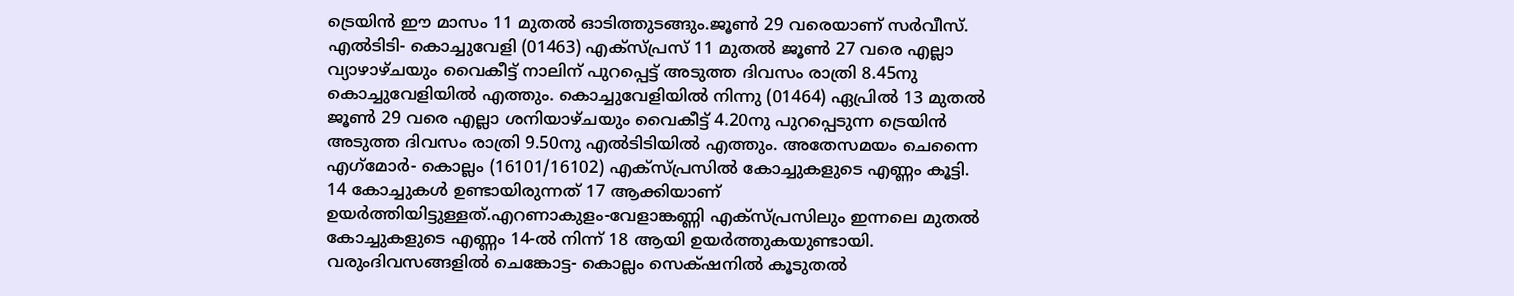ട്രെയിൻ ഈ മാസം 11 മുതല്‍ ഓടിത്തുടങ്ങും.ജൂണ്‍ 29 വരെയാണ് സർവീസ്. എല്‍ടിടി- കൊച്ചുവേളി (01463) എക്സ്പ്രസ് 11 മുതല്‍ ജൂണ്‍ 27 വരെ എല്ലാ വ്യാഴാഴ്ചയും വൈകീട്ട് നാലിന് പുറപ്പെട്ട് അടുത്ത ദിവസം രാത്രി 8.45നു കൊച്ചുവേളിയില്‍ എത്തും. കൊച്ചുവേളിയില്‍ നിന്നു (01464) ഏപ്രില്‍ 13 മുതല്‍ ജൂണ്‍ 29 വരെ എല്ലാ ശനിയാഴ്ചയും വൈകീട്ട് 4.20നു പുറപ്പെടുന്ന ട്രെയിൻ അടുത്ത ദിവസം രാത്രി 9.50നു എല്‍ടിടിയില്‍ എത്തും. അതേസമയം ചെന്നൈ എഗ്‌മോർ- കൊല്ലം (16101/16102) എക്സ്‌പ്രസിൽ കോച്ചുകളുടെ എണ്ണം കൂട്ടി. 14 കോച്ചുകള്‍ ഉണ്ടായിരുന്നത് 17 ആക്കിയാണ് ഉയർത്തിയിട്ടുള്ളത്.എറണാകുളം-വേളാങ്കണ്ണി എക്സ്പ്രസിലും ഇന്നലെ മുതല്‍ കോച്ചുകളുടെ എണ്ണം 14-ല്‍ നിന്ന് 18 ആയി ഉയർത്തുകയുണ്ടായി. വരുംദിവസങ്ങളിൽ ചെങ്കോട്ട- കൊല്ലം സെക്‌ഷനില്‍ കൂടുതല്‍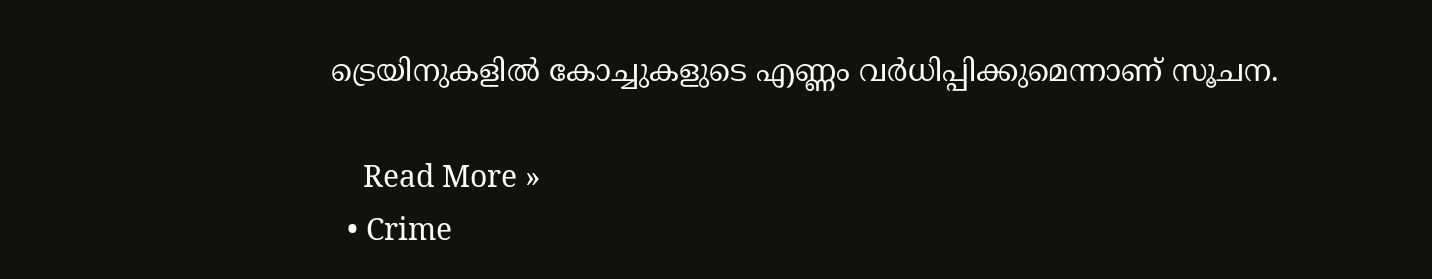ട്രെയിനുകളില്‍ കോച്ചുകളുടെ എണ്ണം വർധിപ്പിക്കുമെന്നാണ് സൂചന.

    Read More »
  • Crime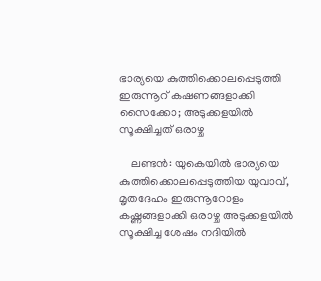ഭാര്യയെ കുത്തിക്കൊലപ്പെടുത്തി ഇരുന്നൂറ് കഷണങ്ങളാക്കി സൈക്കോ; അടുക്കളയില്‍ സൂക്ഷിച്ചത് ഒരാഴ്ച

    ലണ്ടന്‍: യുകെയില്‍ ഭാര്യയെ കുത്തിക്കൊലപ്പെടുത്തിയ യുവാവ്, മൃതദേഹം ഇരുന്നൂറോളം കഷ്ണങ്ങളാക്കി ഒരാഴ്ച അടുക്കളയില്‍ സൂക്ഷിച്ച ശേഷം നദിയില്‍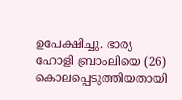ഉപേക്ഷിച്ചു. ഭാര്യ ഹോളി ബ്രാംലിയെ (26) കൊലപ്പെടുത്തിയതായി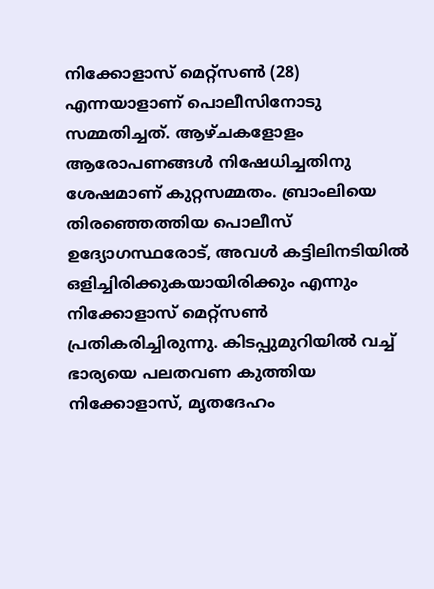നിക്കോളാസ് മെറ്റ്സണ്‍ (28) എന്നയാളാണ് പൊലീസിനോടു സമ്മതിച്ചത്. ആഴ്ചകളോളം ആരോപണങ്ങള്‍ നിഷേധിച്ചതിനു ശേഷമാണ് കുറ്റസമ്മതം. ബ്രാംലിയെ തിരഞ്ഞെത്തിയ പൊലീസ് ഉദ്യോഗസ്ഥരോട്, അവള്‍ കട്ടിലിനടിയില്‍ ഒളിച്ചിരിക്കുകയായിരിക്കും എന്നും നിക്കോളാസ് മെറ്റ്‌സണ്‍ പ്രതികരിച്ചിരുന്നു. കിടപ്പുമുറിയില്‍ വച്ച് ഭാര്യയെ പലതവണ കുത്തിയ നിക്കോളാസ്, മൃതദേഹം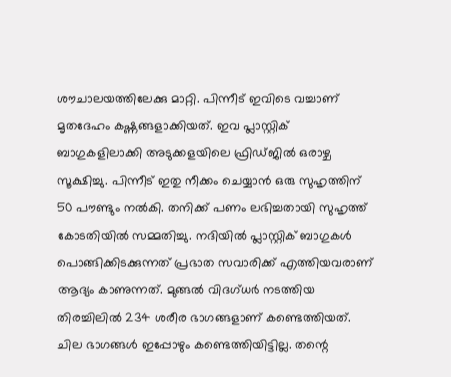ശൗചാലയത്തിലേക്കു മാറ്റി. പിന്നീട് ഇവിടെ വച്ചാണ് മൃതദേഹം കഷ്ണങ്ങളാക്കിയത്. ഇവ പ്ലാസ്റ്റിക് ബാഗുകളിലാക്കി അടുക്കളയിലെ ഫ്രിഡ്ജില്‍ ഒരാഴ്ച സൂക്ഷിച്ചു. പിന്നീട് ഇതു നീക്കം ചെയ്യാന്‍ ഒരു സുഹൃത്തിന് 50 പൗണ്ടും നല്‍കി. തനിക്ക് പണം ലഭിച്ചതായി സുഹൃത്ത് കോടതിയില്‍ സമ്മതിച്ചു. നദിയില്‍ പ്ലാസ്റ്റിക് ബാഗുകള്‍ പൊങ്ങിക്കിടക്കുന്നത് പ്രഭാത സവാരിക്ക് എത്തിയവരാണ് ആദ്യം കാണുന്നത്. മുങ്ങല്‍ വിദഗ്ധര്‍ നടത്തിയ തിരച്ചിലില്‍ 234 ശരീര ഭാഗങ്ങളാണ് കണ്ടെത്തിയത്. ചില ഭാഗങ്ങള്‍ ഇപ്പോഴും കണ്ടെത്തിയിട്ടില്ല. തന്റെ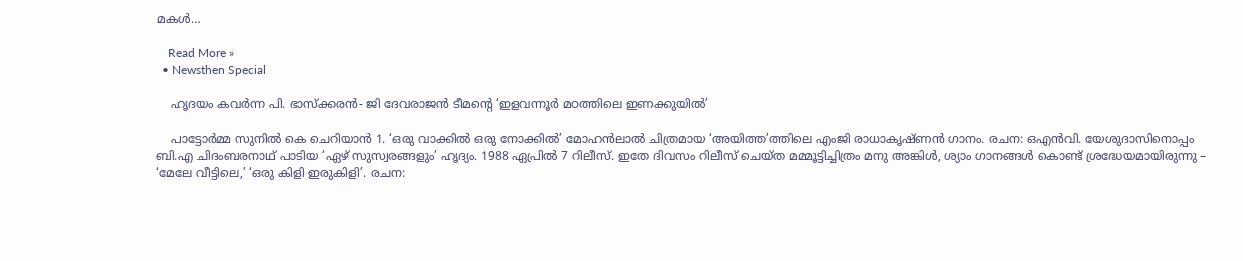മകള്‍…

    Read More »
  • Newsthen Special

    ഹൃദയം കവർന്ന പി. ഭാസ്‌ക്കരൻ- ജി ദേവരാജൻ ടീമൻ്റെ ‘ഇളവന്നൂർ മഠത്തിലെ ഇണക്കുയിൽ’

    പാട്ടോർമ്മ സുനിൽ കെ ചെറിയാൻ 1. ‘ഒരു വാക്കിൽ ഒരു നോക്കിൽ’ മോഹൻലാൽ ചിത്രമായ ‘അയിത്ത’ത്തിലെ എംജി രാധാകൃഷ്‌ണൻ ഗാനം. രചന: ഒഎൻവി. യേശുദാസിനൊപ്പം ബി.എ ചിദംബരനാഥ് പാടിയ ‘ഏഴ് സുസ്വരങ്ങളും’ ഹൃദ്യം. 1988 ഏപ്രിൽ 7 റിലീസ്. ഇതേ ദിവസം റിലീസ് ചെയ്‌ത മമ്മൂട്ടിച്ചിത്രം മനു അങ്കിൾ, ശ്യാം ഗാനങ്ങൾ കൊണ്ട് ശ്രദ്ധേയമായിരുന്നു – ‘മേലേ വീട്ടിലെ,’ ‘ഒരു കിളി ഇരുകിളി’. രചന: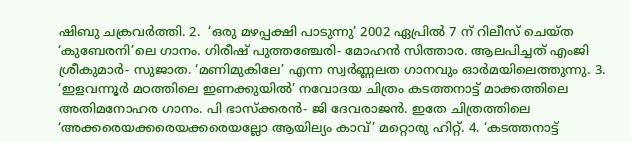ഷിബു ചക്രവർത്തി. 2.  ‘ഒരു മഴപ്പക്ഷി പാടുന്നു’ 2002 ഏപ്രിൽ 7 ന് റിലീസ് ചെയ്‌ത ‘കുബേരനി’ലെ ഗാനം. ഗിരീഷ് പുത്തഞ്ചേരി- മോഹൻ സിത്താര. ആലപിച്ചത് എംജി ശ്രീകുമാർ- സുജാത. ‘മണിമുകിലേ’ എന്ന സ്വർണ്ണലത ഗാനവും ഓർമയിലെത്തുന്നു. 3. ‘ഇളവന്നൂർ മഠത്തിലെ ഇണക്കുയിൽ’ നവോദയ ചിത്രം കടത്തനാട്ട് മാക്കത്തിലെ അതിമനോഹര ഗാനം. പി ഭാസ്‌ക്കരൻ- ജി ദേവരാജൻ. ഇതേ ചിത്രത്തിലെ ‘അക്കരെയക്കരെയക്കരെയല്ലോ ആയില്യം കാവ്’ മറ്റൊരു ഹിറ്റ്. 4. ‘കടത്തനാട്ട്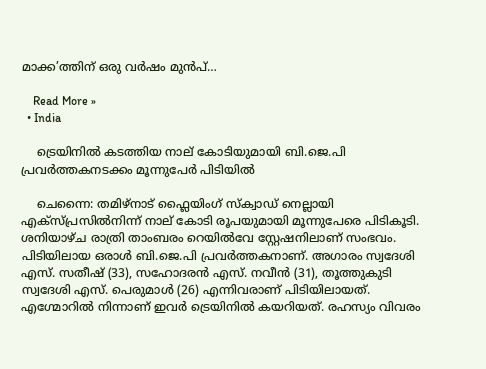മാക്ക’ത്തിന് ഒരു വർഷം മുൻപ്…

    Read More »
  • India

    ട്രെയിനില്‍ കടത്തിയ നാല് കോടിയുമായി ബി.ജെ.പി പ്രവര്‍ത്തകനടക്കം മൂന്നുപേര്‍ പിടിയില്‍

    ചെന്നൈ: തമിഴ്നാട് ഫ്ലൈയിംഗ് സ്ക്വാഡ് നെല്ലായി എക്സ്പ്രസില്‍നിന്ന് നാല് കോടി രൂപയുമായി മൂന്നുപേരെ പിടികൂടി. ശനിയാഴ്ച രാത്രി താംബരം റെയില്‍വേ സ്റ്റേഷനിലാണ് സംഭവം. പിടിയിലായ ഒരാള്‍ ബി.ജെ.പി പ്രവർത്തകനാണ്. അഗാരം സ്വദേശി എസ്. സതീഷ് (33), സഹോദരൻ എസ്. നവീൻ (31), തൂത്തുകുടി സ്വദേശി എസ്. പെരുമാള്‍ (26) എന്നിവരാണ് പിടിയിലായത്. എഗ്മോറില്‍ നിന്നാണ് ഇവർ ട്രെയിനില്‍ കയറിയത്. രഹസ്യം വിവരം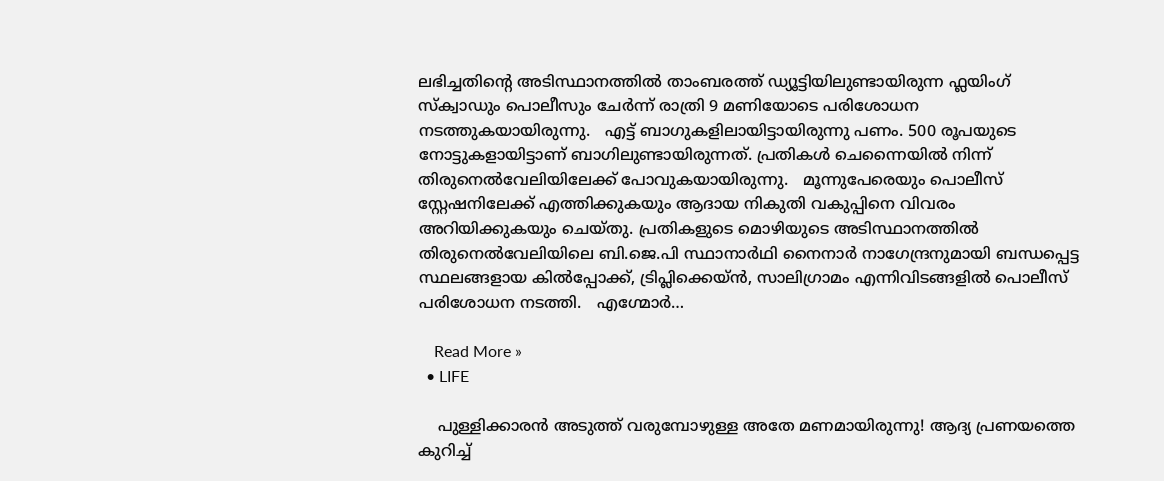ലഭിച്ചതിന്റെ അടിസ്ഥാനത്തില്‍ താംബരത്ത് ഡ്യൂട്ടിയിലുണ്ടായിരുന്ന ഫ്ലയിംഗ് സ്ക്വാഡും പൊലീസും ചേർന്ന് രാത്രി 9 മണിയോടെ പരിശോധന നടത്തുകയായിരുന്നു.   എട്ട് ബാഗുകളിലായിട്ടായിരുന്നു പണം. 500 രൂപയുടെ നോട്ടുകളായിട്ടാണ് ബാഗിലുണ്ടായിരുന്നത്. പ്രതികള്‍ ചെന്നൈയില്‍ നിന്ന് തിരുനെല്‍വേലിയിലേക്ക് പോവുകയായിരുന്നു.   മൂന്നുപേരെയും പൊലീസ് സ്റ്റേഷനിലേക്ക് എത്തിക്കുകയും ആദായ നികുതി വകുപ്പിനെ വിവരം അറിയിക്കുകയും ചെയ്തു. പ്രതികളുടെ മൊഴിയുടെ അടിസ്ഥാനത്തില്‍ തിരുനെല്‍വേലിയിലെ ബി.ജെ.പി സ്ഥാനാർഥി നൈനാർ നാഗേന്ദ്രനുമായി ബന്ധപ്പെട്ട സ്ഥലങ്ങളായ കില്‍പ്പോക്ക്, ട്രിപ്ലിക്കെയ്ൻ, സാലിഗ്രാമം എന്നിവിടങ്ങളില്‍ പൊലീസ് പരിശോധന നടത്തി.   എഗ്മോർ…

    Read More »
  • LIFE

    പുള്ളിക്കാരന്‍ അടുത്ത് വരുമ്പോഴുള്ള അതേ മണമായിരുന്നു! ആദ്യ പ്രണയത്തെ കുറിച്ച്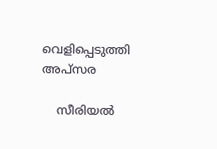വെളിപ്പെടുത്തി അപ്സര

    സീരിയല്‍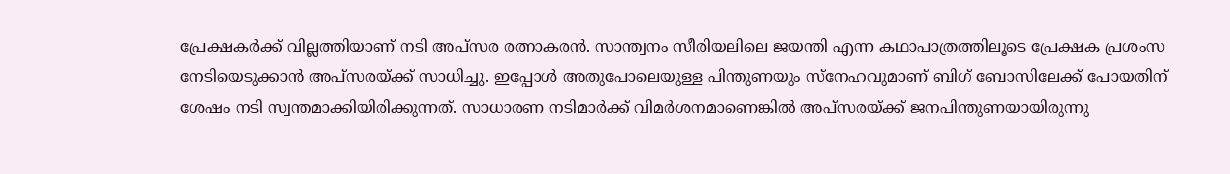പ്രേക്ഷകര്‍ക്ക് വില്ലത്തിയാണ് നടി അപ്സര രത്നാകരന്‍. സാന്ത്വനം സീരിയലിലെ ജയന്തി എന്ന കഥാപാത്രത്തിലൂടെ പ്രേക്ഷക പ്രശംസ നേടിയെടുക്കാന്‍ അപ്സരയ്ക്ക് സാധിച്ചു. ഇപ്പോള്‍ അതുപോലെയുള്ള പിന്തുണയും സ്നേഹവുമാണ് ബിഗ് ബോസിലേക്ക് പോയതിന് ശേഷം നടി സ്വന്തമാക്കിയിരിക്കുന്നത്. സാധാരണ നടിമാര്‍ക്ക് വിമര്‍ശനമാണെങ്കില്‍ അപ്സരയ്ക്ക് ജനപിന്തുണയായിരുന്നു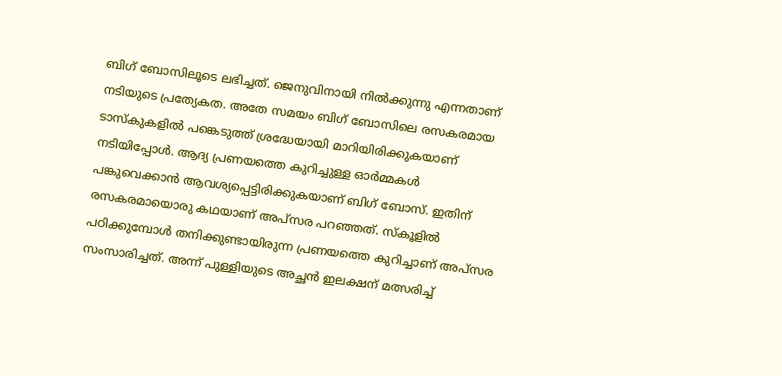ബിഗ് ബോസിലൂടെ ലഭിച്ചത്. ജെനുവിനായി നില്‍ക്കുന്നു എന്നതാണ് നടിയുടെ പ്രത്യേകത. അതേ സമയം ബിഗ് ബോസിലെ രസകരമായ ടാസ്‌കുകളില്‍ പങ്കെടുത്ത് ശ്രദ്ധേയായി മാറിയിരിക്കുകയാണ് നടിയിപ്പോള്‍. ആദ്യ പ്രണയത്തെ കുറിച്ചുള്ള ഓര്‍മ്മകള്‍ പങ്കുവെക്കാന്‍ ആവശ്യപ്പെട്ടിരിക്കുകയാണ് ബിഗ് ബോസ്. ഇതിന് രസകരമായൊരു കഥയാണ് അപ്സര പറഞ്ഞത്. സ്‌കൂളില്‍ പഠിക്കുമ്പോള്‍ തനിക്കുണ്ടായിരുന്ന പ്രണയത്തെ കുറിച്ചാണ് അപ്സര സംസാരിച്ചത്. അന്ന് പുള്ളിയുടെ അച്ഛന്‍ ഇലക്ഷന് മത്സരിച്ച്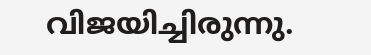വിജയിച്ചിരുന്നു.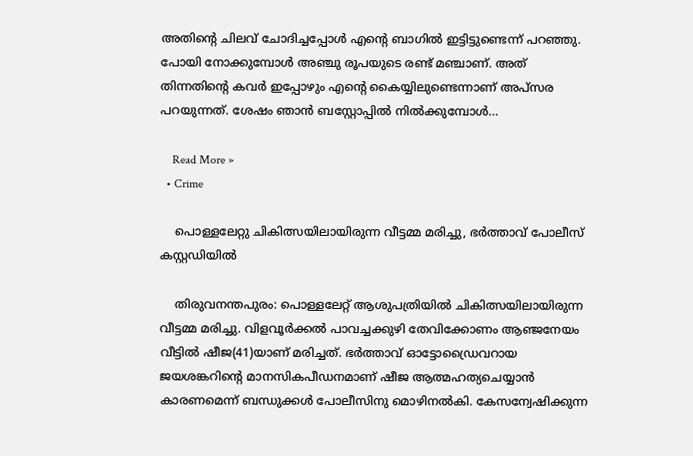അതിന്റെ ചിലവ് ചോദിച്ചപ്പോള്‍ എന്റെ ബാഗില്‍ ഇട്ടിട്ടുണ്ടെന്ന് പറഞ്ഞു. പോയി നോക്കുമ്പോള്‍ അഞ്ചു രൂപയുടെ രണ്ട് മഞ്ചാണ്. അത് തിന്നതിന്റെ കവര്‍ ഇപ്പോഴും എന്റെ കൈയ്യിലുണ്ടെന്നാണ് അപ്സര പറയുന്നത്. ശേഷം ഞാന്‍ ബസ്റ്റോപ്പില്‍ നില്‍ക്കുമ്പോള്‍…

    Read More »
  • Crime

    പൊള്ളലേറ്റു ചികിത്സയിലായിരുന്ന വീട്ടമ്മ മരിച്ചു, ഭര്‍ത്താവ് പോലീസ് കസ്റ്റഡിയില്‍

    തിരുവനന്തപുരം: പൊള്ളലേറ്റ് ആശുപത്രിയില്‍ ചികിത്സയിലായിരുന്ന വീട്ടമ്മ മരിച്ചു. വിളവൂര്‍ക്കല്‍ പാവച്ചക്കുഴി തേവിക്കോണം ആഞ്ജനേയം വീട്ടില്‍ ഷീജ(41)യാണ് മരിച്ചത്. ഭര്‍ത്താവ് ഓട്ടോഡ്രൈവറായ ജയശങ്കറിന്റെ മാനസികപീഡനമാണ് ഷീജ ആത്മഹത്യചെയ്യാന്‍ കാരണമെന്ന് ബന്ധുക്കള്‍ പോലീസിനു മൊഴിനല്‍കി. കേസന്വേഷിക്കുന്ന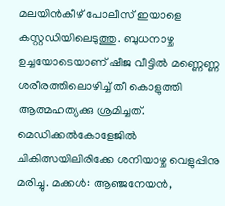മലയിന്‍കീഴ് പോലീസ് ഇയാളെ കസ്റ്റഡിയിലെടുത്തു. ബുധനാഴ്ച ഉച്ചയോടെയാണ് ഷീജ വീട്ടില്‍ മണ്ണെണ്ണ ശരീരത്തിലൊഴിച്ച് തീ കൊളുത്തി ആത്മഹത്യക്കു ശ്രമിച്ചത്. മെഡിക്കല്‍കോളേജില്‍ ചികിത്സയിലിരിക്കേ ശനിയാഴ്ച വെളുപ്പിനു മരിച്ചു. മക്കള്‍: ആഞ്ജനേയന്‍,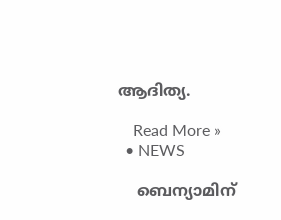ആദിത്യ.

    Read More »
  • NEWS

    ബെന്യാമിന്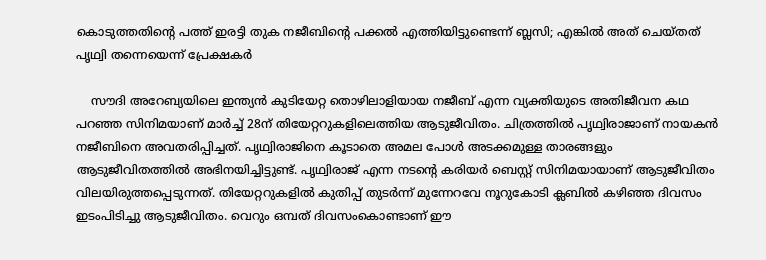കൊടുത്തതിന്റെ പത്ത് ഇരട്ടി തുക നജീബിന്റെ പക്കല്‍ എത്തിയിട്ടുണ്ടെന്ന് ബ്ലസി; എങ്കില്‍ അത് ചെയ്തത് പൃഥ്വി തന്നെയെന്ന് പ്രേക്ഷകര്‍

    സൗദി അറേബ്യയിലെ ഇന്ത്യന്‍ കുടിയേറ്റ തൊഴിലാളിയായ നജീബ് എന്ന വ്യക്തിയുടെ അതിജീവന കഥ പറഞ്ഞ സിനിമയാണ് മാര്‍ച്ച് 28ന് തിയേറ്ററുകളിലെത്തിയ ആടുജീവിതം. ചിത്രത്തില്‍ പൃഥ്വിരാജാണ് നായകന്‍ നജീബിനെ അവതരിപ്പിച്ചത്. പൃഥ്വിരാജിനെ കൂടാതെ അമല പോള്‍ അടക്കമുള്ള താരങ്ങളും ആടുജീവിതത്തില്‍ അഭിനയിച്ചിട്ടുണ്ട്. പൃഥ്വിരാജ് എന്ന നടന്റെ കരിയര്‍ ബെസ്റ്റ് സിനിമയായാണ് ആടുജീവിതം വിലയിരുത്തപ്പെടുന്നത്. തിയേറ്ററുകളില്‍ കുതിപ്പ് തുടര്‍ന്ന് മുന്നേറവേ നൂറുകോടി ക്ലബില്‍ കഴിഞ്ഞ ദിവസം ഇടംപിടിച്ചു ആടുജീവിതം. വെറും ഒമ്പത് ദിവസംകൊണ്ടാണ് ഈ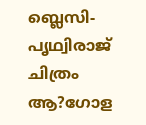ബ്ലെസി-പൃഥ്വിരാജ് ചിത്രം ആ?ഗോള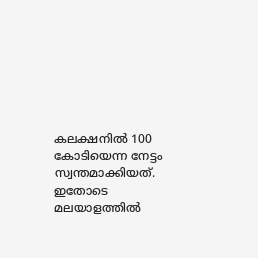കലക്ഷനില്‍ 100 കോടിയെന്ന നേട്ടം സ്വന്തമാക്കിയത്. ഇതോടെ മലയാളത്തില്‍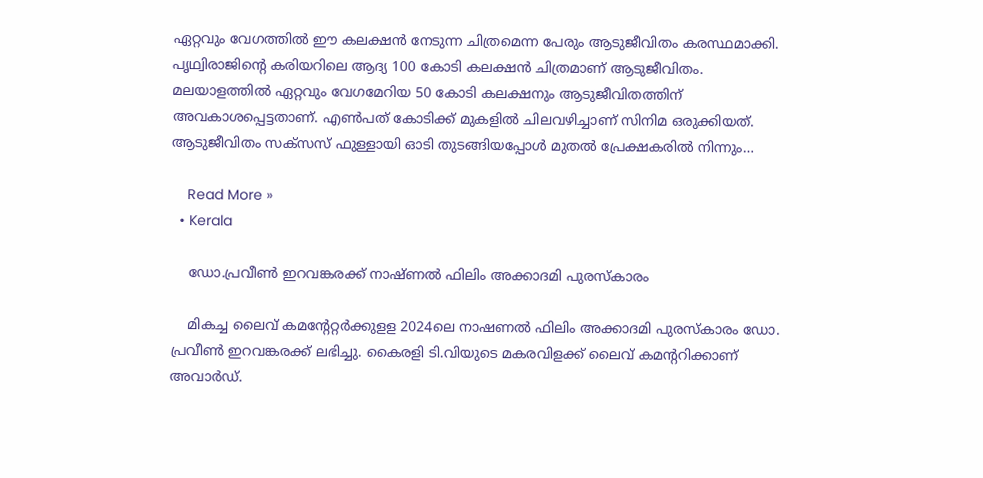ഏറ്റവും വേഗത്തില്‍ ഈ കലക്ഷന്‍ നേടുന്ന ചിത്രമെന്ന പേരും ആടുജീവിതം കരസ്ഥമാക്കി. പൃഥ്വിരാജിന്റെ കരിയറിലെ ആദ്യ 100 കോടി കലക്ഷന്‍ ചിത്രമാണ് ആടുജീവിതം. മലയാളത്തില്‍ ഏറ്റവും വേഗമേറിയ 50 കോടി കലക്ഷനും ആടുജീവിതത്തിന് അവകാശപ്പെട്ടതാണ്. എണ്‍പത് കോടിക്ക് മുകളില്‍ ചിലവഴിച്ചാണ് സിനിമ ഒരുക്കിയത്. ആടുജീവിതം സക്‌സസ് ഫുള്ളായി ഓടി തുടങ്ങിയപ്പോള്‍ മുതല്‍ പ്രേക്ഷകരില്‍ നിന്നും…

    Read More »
  • Kerala

    ഡോ.പ്രവീൺ ഇറവങ്കരക്ക് നാഷ്ണൽ ഫിലിം അക്കാദമി പുരസ്കാരം

    മികച്ച ലൈവ് കമന്റേറ്റർക്കുളള 2024ലെ നാഷണൽ ഫിലിം അക്കാദമി പുരസ്കാരം ഡോ. പ്രവീൺ ഇറവങ്കരക്ക് ലഭിച്ചു. കൈരളി ടി.വിയുടെ മകരവിളക്ക് ലൈവ് കമന്ററിക്കാണ് അവാർഡ്.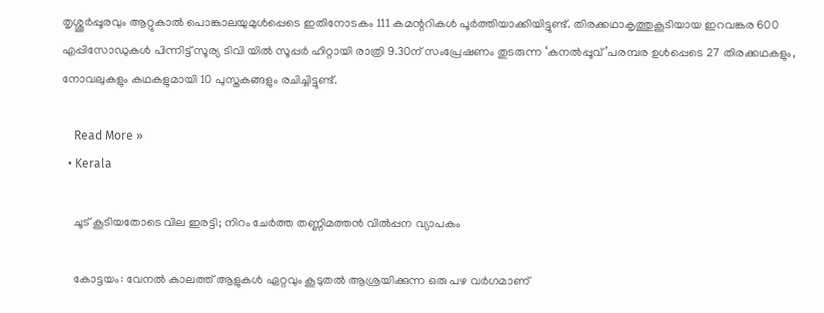തൃശ്ശൂർപ്പൂരവും ആറ്റുകാൽ പൊങ്കാലയുമുൾപ്പെടെ ഇതിനോടകം 111 കമന്ററികൾ പൂർത്തിയാക്കിയിട്ടുണ്ട്. തിരക്കഥാകൃത്തുകൂടിയായ ഇറവങ്കര 600 എപ്പിസോഡുകൾ പിന്നിട്ട് സൂര്യ ടിവി യിൽ സൂപ്പർ ഹിറ്റായി രാത്രി 9.30ന് സംപ്രേഷണം തുടരുന്ന ‘കനൽപ്പൂവ്’പരമ്പര ഉൾപ്പെടെ 27 തിരക്കഥകളും, നോവലുകളും കഥകളുമായി 10 പുസ്തകങ്ങളും രചിച്ചിട്ടുണ്ട്.

    Read More »
  • Kerala

    ചൂട് കൂടിയതോടെ വില ഇരട്ടി; നിറം ചേർത്ത തണ്ണിമത്തൻ വിൽപ്പന വ്യാപകം

    കോട്ടയം: വേനല്‍ കാലത്ത് ആളുകൾ ഏറ്റവും കൂടുതല്‍ ആശ്രയിക്കുന്ന ഒരു പഴ വർഗമാണ്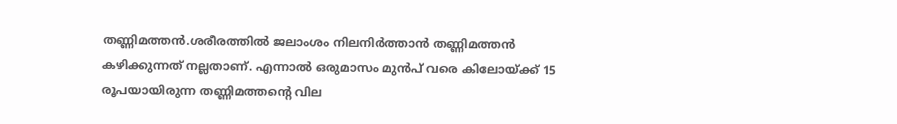തണ്ണിമത്തൻ.ശരീരത്തില്‍ ജലാംശം നിലനിർത്താൻ തണ്ണിമത്തൻ കഴിക്കുന്നത് നല്ലതാണ്. എന്നാൽ ഒരുമാസം മുൻപ് വരെ കിലോയ്ക്ക് 15 രൂപയായിരുന്ന തണ്ണിമത്തന്റെ വില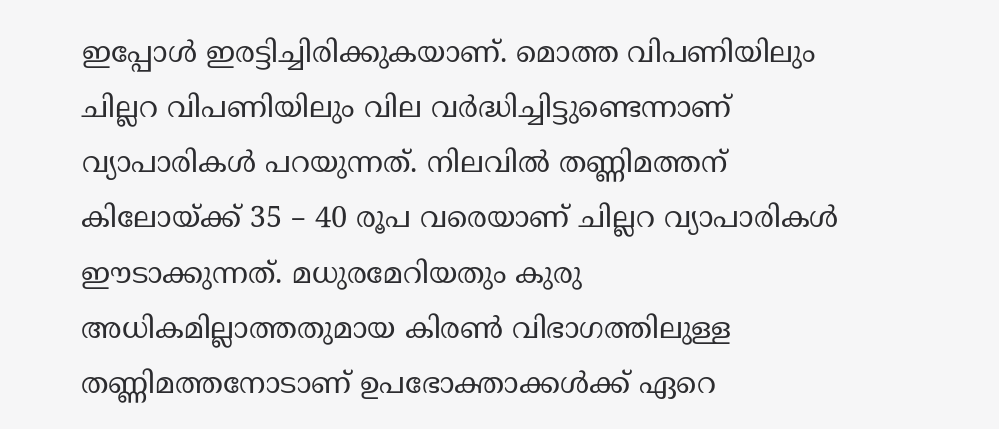ഇപ്പോള്‍ ഇരട്ടിച്ചിരിക്കുകയാണ്. മൊത്ത വിപണിയിലും ചില്ലറ വിപണിയിലും വില വർദ്ധിച്ചിട്ടുണ്ടെന്നാണ് വ്യാപാരികള്‍ പറയുന്നത്. നിലവിൽ തണ്ണിമത്തന് കിലോയ്ക്ക് 35 – 40 രൂപ വരെയാണ് ചില്ലറ വ്യാപാരികൾ ഈടാക്കുന്നത്. മധുരമേറിയതും കുരു അധികമില്ലാത്തതുമായ കിരണ്‍ വിഭാഗത്തിലുള്ള തണ്ണിമത്തനോടാണ് ഉപഭോക്താക്കള്‍ക്ക് ഏറെ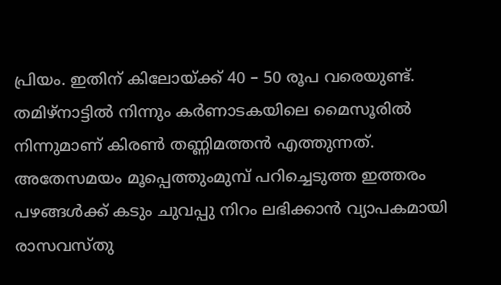പ്രിയം. ഇതിന് കിലോയ്ക്ക് 40 – 50 രൂപ വരെയുണ്ട്. തമിഴ്നാട്ടില്‍ നിന്നും കർണാടകയിലെ മൈസൂരില്‍ നിന്നുമാണ് കിരണ്‍ തണ്ണിമത്തൻ എത്തുന്നത്. അതേസമയം മൂപ്പെത്തുംമുമ്പ് പറിച്ചെടുത്ത ഇത്തരം പഴങ്ങൾക്ക് കടും ചുവപ്പു നിറം ലഭിക്കാൻ വ്യാപകമായി രാസവസ്തു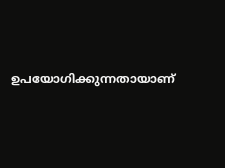ഉപയോഗിക്കുന്നതായാണ്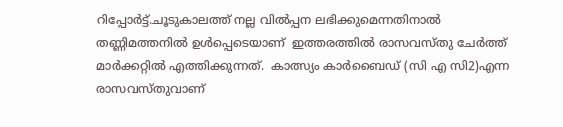റിപ്പോർട്ട്.ചൂടുകാലത്ത് നല്ല വില്‍പ്പന ലഭിക്കുമെന്നതിനാല്‍ തണ്ണിമത്തനിൽ ഉൾപ്പെടെയാണ്  ഇത്തരത്തില്‍ രാസവസ്തു ചേർത്ത് മാർക്കറ്റിൽ എത്തിക്കുന്നത്.  കാത്സ്യം കാര്‍ബൈഡ് (സി എ സി2)എന്ന രാസവസ്തുവാണ്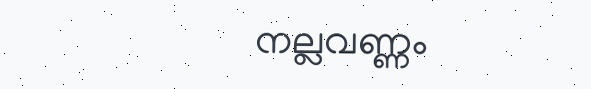നല്ലവണ്ണം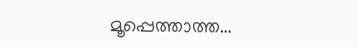മൂപ്പെത്താത്ത…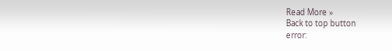Read More »
Back to top button
error: